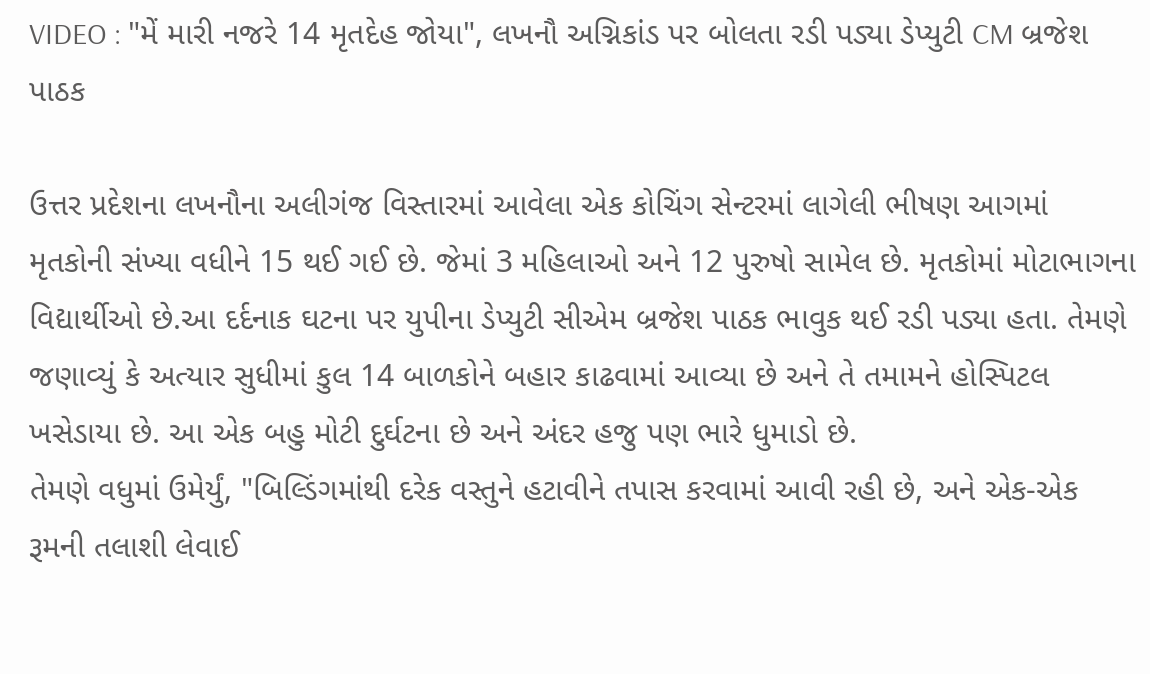VIDEO : "મેં મારી નજરે 14 મૃતદેહ જોયા", લખનૌ અગ્નિકાંડ પર બોલતા રડી પડ્યા ડેપ્યુટી CM બ્રજેશ પાઠક

ઉત્તર પ્રદેશના લખનૌના અલીગંજ વિસ્તારમાં આવેલા એક કોચિંગ સેન્ટરમાં લાગેલી ભીષણ આગમાં મૃતકોની સંખ્યા વધીને 15 થઈ ગઈ છે. જેમાં 3 મહિલાઓ અને 12 પુરુષો સામેલ છે. મૃતકોમાં મોટાભાગના વિદ્યાર્થીઓ છે.આ દર્દનાક ઘટના પર યુપીના ડેપ્યુટી સીએમ બ્રજેશ પાઠક ભાવુક થઈ રડી પડ્યા હતા. તેમણે જણાવ્યું કે અત્યાર સુધીમાં કુલ 14 બાળકોને બહાર કાઢવામાં આવ્યા છે અને તે તમામને હોસ્પિટલ ખસેડાયા છે. આ એક બહુ મોટી દુર્ઘટના છે અને અંદર હજુ પણ ભારે ધુમાડો છે.
તેમણે વધુમાં ઉમેર્યું, "બિલ્ડિંગમાંથી દરેક વસ્તુને હટાવીને તપાસ કરવામાં આવી રહી છે, અને એક-એક રૂમની તલાશી લેવાઈ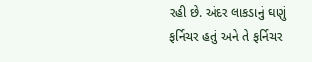રહી છે. અંદર લાકડાનું ઘણું ફર્નિચર હતું અને તે ફર્નિચર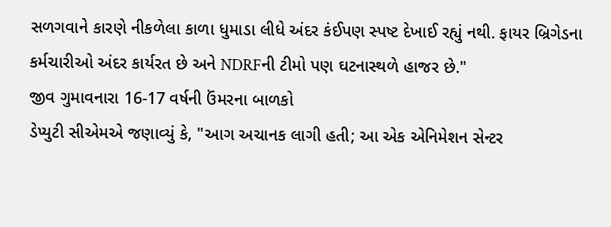સળગવાને કારણે નીકળેલા કાળા ધુમાડા લીધે અંદર કંઈપણ સ્પષ્ટ દેખાઈ રહ્યું નથી. ફાયર બ્રિગેડના કર્મચારીઓ અંદર કાર્યરત છે અને NDRFની ટીમો પણ ઘટનાસ્થળે હાજર છે."
જીવ ગુમાવનારા 16-17 વર્ષની ઉંમરના બાળકો
ડેપ્યુટી સીએમએ જણાવ્યું કે, "આગ અચાનક લાગી હતી; આ એક એનિમેશન સેન્ટર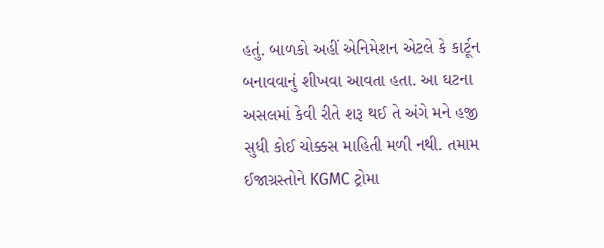હતું. બાળકો અહીં એનિમેશન એટલે કે કાર્ટૂન બનાવવાનું શીખવા આવતા હતા. આ ઘટના અસલમાં કેવી રીતે શરૂ થઈ તે અંગે મને હજી સુધી કોઈ ચોક્કસ માહિતી મળી નથી. તમામ ઈજાગ્રસ્તોને KGMC ટ્રોમા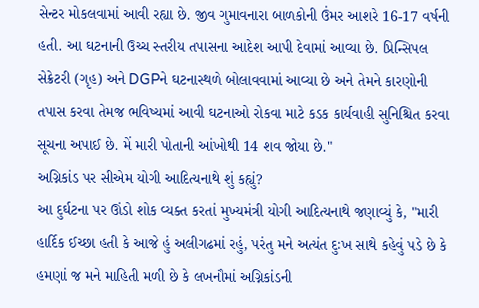સેન્ટર મોકલવામાં આવી રહ્યા છે. જીવ ગુમાવનારા બાળકોની ઉંમર આશરે 16-17 વર્ષની હતી. આ ઘટનાની ઉચ્ચ સ્તરીય તપાસના આદેશ આપી દેવામાં આવ્યા છે. પ્રિન્સિપલ સેક્રેટરી (ગૃહ) અને DGPને ઘટનાસ્થળે બોલાવવામાં આવ્યા છે અને તેમને કારણોની તપાસ કરવા તેમજ ભવિષ્યમાં આવી ઘટનાઓ રોકવા માટે કડક કાર્યવાહી સુનિશ્ચિત કરવા સૂચના અપાઈ છે. મેં મારી પોતાની આંખોથી 14 શવ જોયા છે."
અગ્નિકાંડ પર સીએમ યોગી આદિત્યનાથે શું કહ્યું?
આ દુર્ઘટના પર ઊંડો શોક વ્યક્ત કરતાં મુખ્યમંત્રી યોગી આદિત્યનાથે જણાવ્યું કે, "મારી હાર્દિક ઈચ્છા હતી કે આજે હું અલીગઢમાં રહું, પરંતુ મને અત્યંત દુઃખ સાથે કહેવું પડે છે કે હમણાં જ મને માહિતી મળી છે કે લખનૌમાં અગ્નિકાંડની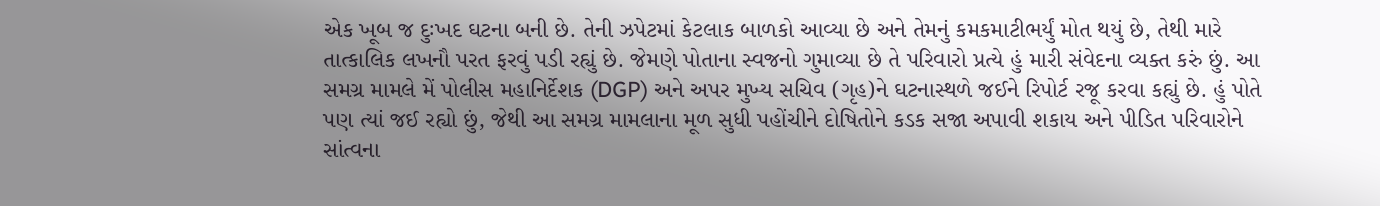એક ખૂબ જ દુઃખદ ઘટના બની છે. તેની ઝપેટમાં કેટલાક બાળકો આવ્યા છે અને તેમનું કમકમાટીભર્યું મોત થયું છે, તેથી મારે તાત્કાલિક લખનૌ પરત ફરવું પડી રહ્યું છે. જેમણે પોતાના સ્વજનો ગુમાવ્યા છે તે પરિવારો પ્રત્યે હું મારી સંવેદના વ્યક્ત કરું છું. આ સમગ્ર મામલે મેં પોલીસ મહાનિર્દેશક (DGP) અને અપર મુખ્ય સચિવ (ગૃહ)ને ઘટનાસ્થળે જઈને રિપોર્ટ રજૂ કરવા કહ્યું છે. હું પોતે પણ ત્યાં જઈ રહ્યો છું, જેથી આ સમગ્ર મામલાના મૂળ સુધી પહોંચીને દોષિતોને કડક સજા અપાવી શકાય અને પીડિત પરિવારોને સાંત્વના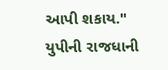આપી શકાય."
યુપીની રાજધાની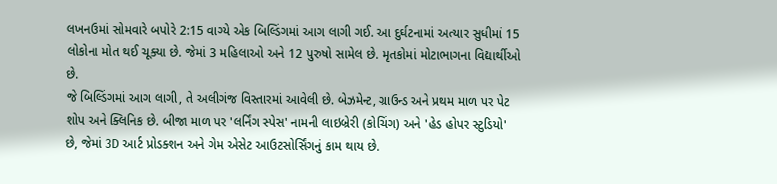લખનઉમાં સોમવારે બપોરે 2:15 વાગ્યે એક બિલ્ડિંગમાં આગ લાગી ગઈ. આ દુર્ઘટનામાં અત્યાર સુધીમાં 15 લોકોના મોત થઈ ચૂક્યા છે. જેમાં 3 મહિલાઓ અને 12 પુરુષો સામેલ છે. મૃતકોમાં મોટાભાગના વિદ્યાર્થીઓ છે.
જે બિલ્ડિંગમાં આગ લાગી, તે અલીગંજ વિસ્તારમાં આવેલી છે. બેઝમેન્ટ, ગ્રાઉન્ડ અને પ્રથમ માળ પર પેટ શોપ અને ક્લિનિક છે. બીજા માળ પર 'લર્નિંગ સ્પેસ' નામની લાઇબ્રેરી (કોચિંગ) અને 'હેડ હોપર સ્ટુડિયો' છે, જેમાં 3D આર્ટ પ્રોડક્શન અને ગેમ એસેટ આઉટસોર્સિંગનું કામ થાય છે.